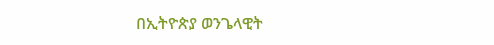በኢትዮጵያ ወንጌላዊት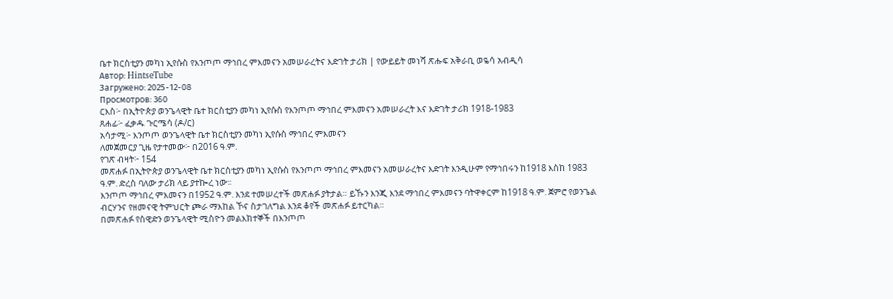ቤተ ክርስቲያን መካነ ኢየሱስ የእንጦጦ ማኅበረ ምእመናን አመሠራረትና እድገት ታሪክ | የውይይት መነሻ ጽሑፍ አቅራቢ ወዬሳ አብዲሳ
Автор: HintseTube
Загружено: 2025-12-08
Просмотров: 360
ርእስ፦ በኢትዮጵያ ወንጌላዊት ቤተ ክርስቲያን መካነ ኢየሱስ የእንጦጦ ማኅበረ ምእመናን አመሠራረት እና እድገት ታሪክ 1918-1983
ጸሐፊ፦ ፈቃዱ ጉርሜሳ (ዶ/ር)
አሳታሚ፦ እንጦጦ ወንጌላዊት ቤተ ክርስቲያን መካነ ኢየሱስ ማኅበረ ምእመናን
ለመጀመርያ ጊዜ የታተመው፦ በ2016 ዓ.ም.
የገጽ ብዛት፦ 154
መጽሐፉ በኢትዮጵያ ወንጌላዊት ቤተ ክርስቲያን መካነ ኢየሱስ የእንጦጦ ማኅበረ ምእመናን አመሠራረትና እድገት እንዲሁም የማኅበሩን ከ1918 እስከ 1983 ዓ.ም. ድረስ ባለው ታሪክ ላይ ያተኰረ ነው፡፡
እንጦጦ ማኅበረ ምእመናን በ1952 ዓ.ም. እንደ ተመሠረተች መጽሐፉ ያትታል። ይኹን እንጂ እንደ ማኅበረ ምእመናን ባትዋቀርም ከ1918 ዓ.ም. ጀምሮ የወንጌል ብርሃንና የዘመናዊ ትምህርት ጮራ ማእከል ኾና ስታገለግል እንደ ቆየች መጽሐፉ ይተርካል።
በመጽሐፉ የስዊድን ወንጌላዊት ሚስዮን መልእክተኞች በእንጦጦ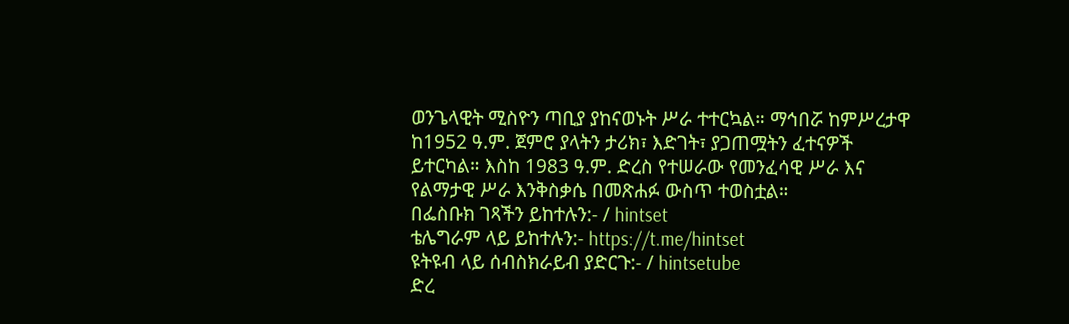ወንጌላዊት ሚስዮን ጣቢያ ያከናወኑት ሥራ ተተርኳል። ማኅበሯ ከምሥረታዋ ከ1952 ዓ.ም. ጀምሮ ያላትን ታሪክ፣ እድገት፣ ያጋጠሟትን ፈተናዎች ይተርካል። እስከ 1983 ዓ.ም. ድረስ የተሠራው የመንፈሳዊ ሥራ እና የልማታዊ ሥራ እንቅስቃሴ በመጽሐፉ ውስጥ ተወስቷል።
በፌስቡክ ገጻችን ይከተሉን:- / hintset
ቴሌግራም ላይ ይከተሉን:- https://t.me/hintset
ዩትዩብ ላይ ሰብስክራይብ ያድርጉ:- / hintsetube
ድረ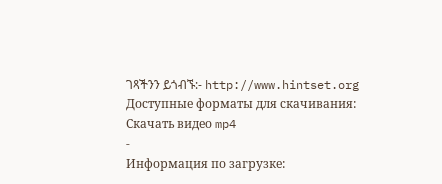ገጻችንን ይጎብኙ:- http://www.hintset.org
Доступные форматы для скачивания:
Скачать видео mp4
-
Информация по загрузке: